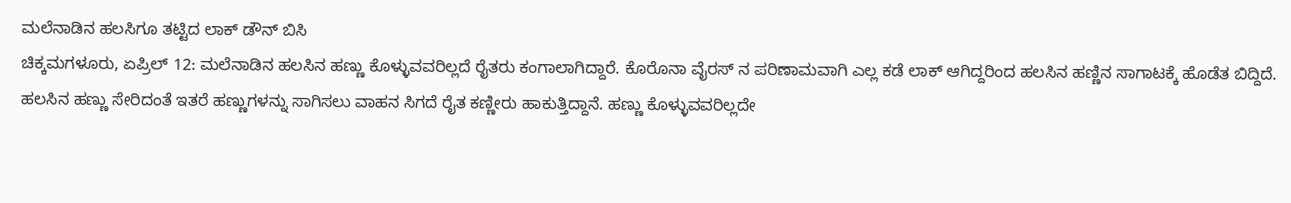ಮಲೆನಾಡಿನ ಹಲಸಿಗೂ ತಟ್ಟಿದ ಲಾಕ್ ಡೌನ್ ಬಿಸಿ
ಚಿಕ್ಕಮಗಳೂರು, ಏಪ್ರಿಲ್ 12: ಮಲೆನಾಡಿನ ಹಲಸಿನ ಹಣ್ಣು ಕೊಳ್ಳುವವರಿಲ್ಲದೆ ರೈತರು ಕಂಗಾಲಾಗಿದ್ದಾರೆ. ಕೊರೊನಾ ವೈರಸ್ ನ ಪರಿಣಾಮವಾಗಿ ಎಲ್ಲ ಕಡೆ ಲಾಕ್ ಆಗಿದ್ದರಿಂದ ಹಲಸಿನ ಹಣ್ಣಿನ ಸಾಗಾಟಕ್ಕೆ ಹೊಡೆತ ಬಿದ್ದಿದೆ.
ಹಲಸಿನ ಹಣ್ಣು ಸೇರಿದಂತೆ ಇತರೆ ಹಣ್ಣುಗಳನ್ನು ಸಾಗಿಸಲು ವಾಹನ ಸಿಗದೆ ರೈತ ಕಣ್ಣೀರು ಹಾಕುತ್ತಿದ್ದಾನೆ. ಹಣ್ಣು ಕೊಳ್ಳುವವರಿಲ್ಲದೇ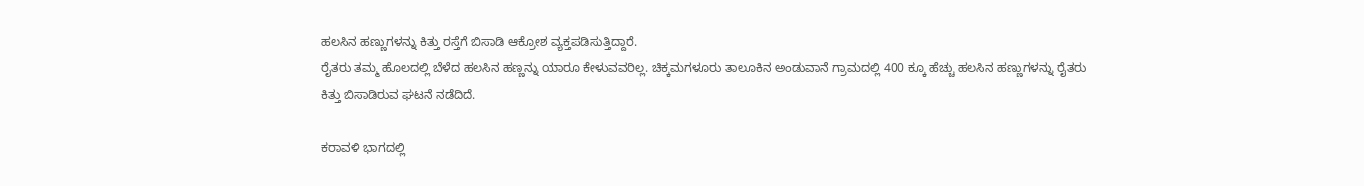ಹಲಸಿನ ಹಣ್ಣುಗಳನ್ನು ಕಿತ್ತು ರಸ್ತೆಗೆ ಬಿಸಾಡಿ ಆಕ್ರೋಶ ವ್ಯಕ್ತಪಡಿಸುತ್ತಿದ್ದಾರೆ.
ರೈತರು ತಮ್ಮ ಹೊಲದಲ್ಲಿ ಬೆಳೆದ ಹಲಸಿನ ಹಣ್ಣನ್ನು ಯಾರೂ ಕೇಳುವವರಿಲ್ಲ. ಚಿಕ್ಕಮಗಳೂರು ತಾಲೂಕಿನ ಅಂಡುವಾನೆ ಗ್ರಾಮದಲ್ಲಿ 400 ಕ್ಕೂ ಹೆಚ್ಚು ಹಲಸಿನ ಹಣ್ಣುಗಳನ್ನು ರೈತರು ಕಿತ್ತು ಬಿಸಾಡಿರುವ ಘಟನೆ ನಡೆದಿದೆ.

ಕರಾವಳಿ ಭಾಗದಲ್ಲಿ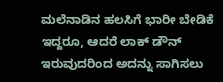ಮಲೆನಾಡಿನ ಹಲಸಿಗೆ ಭಾರೀ ಬೇಡಿಕೆ ಇದ್ದರೂ, ಆದರೆ ಲಾಕ್ ಡೌನ್ ಇರುವುದರಿಂದ ಅದನ್ನು ಸಾಗಿಸಲು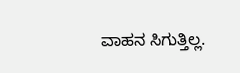ವಾಹನ ಸಿಗುತ್ತಿಲ್ಲ.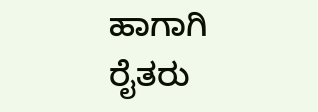ಹಾಗಾಗಿ ರೈತರು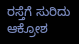ರಸ್ತೆಗೆ ಸುರಿದು ಆಕ್ರೋಶ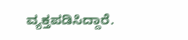ವ್ಯಕ್ತಪಡಿಸಿದ್ದಾರೆ.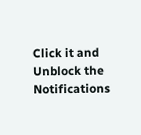Click it and Unblock the Notifications